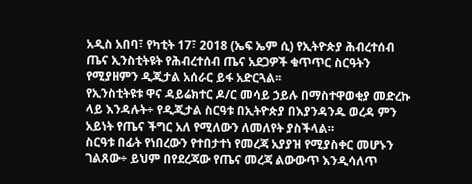አዲስ አበባ፣ የካቲት 17፣ 2018 (ኤፍ ኤም ሲ) የኢትዮጵያ ሕብረተሰብ ጤና ኢንስቲትዩት የሕብረተሰብ ጤና አደጋዎች ቁጥጥር ስርዓትን የሚያዘምን ዲጂታል አሰራር ይፋ አድርጓል፡፡
የኢንስቲትዩቱ ዋና ዳይሬክተር ዶ/ር መሳይ ኃይሉ በማስተዋወቂያ መድረኩ ላይ እንዳሉት÷ የዲጂታል ስርዓቱ በኢትዮጵያ በእያንዳንዱ ወረዳ ምን አይነት የጤና ችግር አለ የሚለውን ለመለየት ያስችላል።
ስርዓቱ በፊት የነበረውን የተበታተነ የመረጃ አያያዝ የሚያስቀር መሆኑን ገልጸው÷ ይህም በየደረጃው የጤና መረጃ ልውውጥ እንዲሳለጥ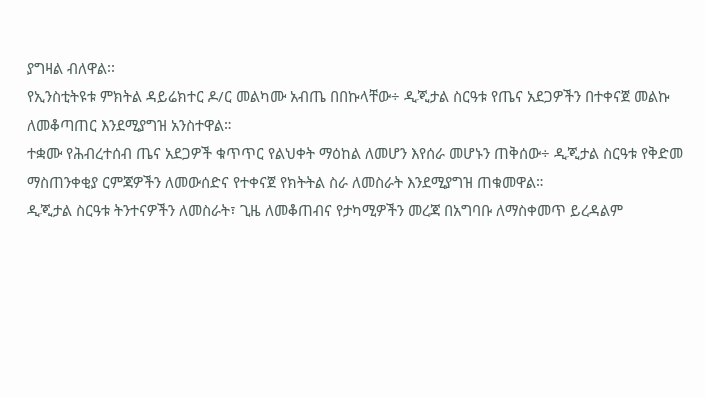ያግዛል ብለዋል፡፡
የኢንስቲትዩቱ ምክትል ዳይሬክተር ዶ/ር መልካሙ አብጤ በበኩላቸው÷ ዲጂታል ስርዓቱ የጤና አደጋዎችን በተቀናጀ መልኩ ለመቆጣጠር እንደሚያግዝ አንስተዋል።
ተቋሙ የሕብረተሰብ ጤና አደጋዎች ቁጥጥር የልህቀት ማዕከል ለመሆን እየሰራ መሆኑን ጠቅሰው÷ ዲጂታል ስርዓቱ የቅድመ ማስጠንቀቂያ ርምጃዎችን ለመውሰድና የተቀናጀ የክትትል ስራ ለመስራት እንደሚያግዝ ጠቁመዋል።
ዲጂታል ስርዓቱ ትንተናዎችን ለመስራት፣ ጊዜ ለመቆጠብና የታካሚዎችን መረጃ በአግባቡ ለማስቀመጥ ይረዳልም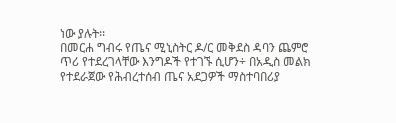ነው ያሉት፡፡
በመርሐ ግብሩ የጤና ሚኒስትር ዶ/ር መቅደስ ዳባን ጨምሮ ጥሪ የተደረገላቸው እንግዶች የተገኙ ሲሆን÷ በአዲስ መልክ የተደራጀው የሕብረተሰብ ጤና አደጋዎች ማስተባበሪያ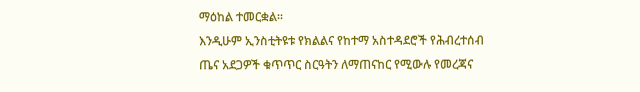ማዕከል ተመርቋል።
እንዲሁም ኢንስቲትዩቱ የክልልና የከተማ አስተዳደሮች የሕብረተሰብ ጤና አደጋዎች ቁጥጥር ስርዓትን ለማጠናከር የሚውሉ የመረጃና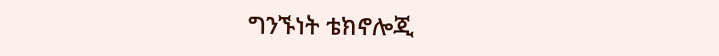ግንኙነት ቴክኖሎጂ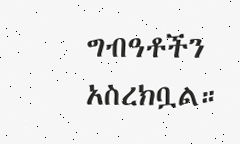ግብዓቶችን አስረክቧል።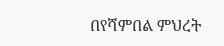በየሻምበል ምህረት